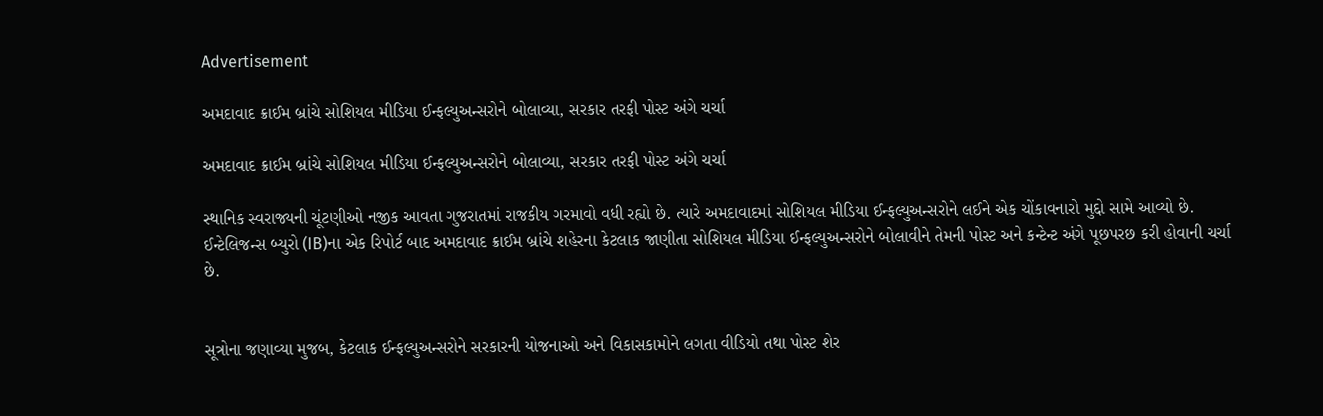Advertisement

અમદાવાદ ક્રાઈમ બ્રાંચે સોશિયલ મીડિયા ઈન્ફલ્યુઅન્સરોને બોલાવ્યા, સરકાર તરફી પોસ્ટ અંગે ચર્ચા

અમદાવાદ ક્રાઈમ બ્રાંચે સોશિયલ મીડિયા ઈન્ફલ્યુઅન્સરોને બોલાવ્યા, સરકાર તરફી પોસ્ટ અંગે ચર્ચા

સ્થાનિક સ્વરાજ્યની ચૂંટણીઓ નજીક આવતા ગુજરાતમાં રાજકીય ગરમાવો વધી રહ્યો છે. ત્યારે અમદાવાદમાં સોશિયલ મીડિયા ઈન્ફલ્યુઅન્સરોને લઈને એક ચોંકાવનારો મુદ્દો સામે આવ્યો છે. ઈન્ટેલિજન્સ બ્યુરો (IB)ના એક રિપોર્ટ બાદ અમદાવાદ ક્રાઈમ બ્રાંચે શહેરના કેટલાક જાણીતા સોશિયલ મીડિયા ઈન્ફલ્યુઅન્સરોને બોલાવીને તેમની પોસ્ટ અને કન્ટેન્ટ અંગે પૂછપરછ કરી હોવાની ચર્ચા છે.


સૂત્રોના જણાવ્યા મુજબ, કેટલાક ઈન્ફલ્યુઅન્સરોને સરકારની યોજનાઓ અને વિકાસકામોને લગતા વીડિયો તથા પોસ્ટ શેર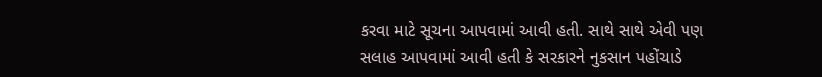કરવા માટે સૂચના આપવામાં આવી હતી. સાથે સાથે એવી પણ સલાહ આપવામાં આવી હતી કે સરકારને નુકસાન પહોંચાડે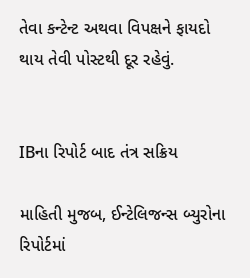તેવા કન્ટેન્ટ અથવા વિપક્ષને ફાયદો થાય તેવી પોસ્ટથી દૂર રહેવું.


IBના રિપોર્ટ બાદ તંત્ર સક્રિય

માહિતી મુજબ, ઈન્ટેલિજન્સ બ્યુરોના રિપોર્ટમાં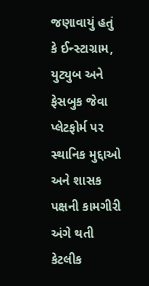જણાવાયું હતું કે ઈન્સ્ટાગ્રામ, યુટ્યુબ અને ફેસબુક જેવા પ્લેટફોર્મ પર સ્થાનિક મુદ્દાઓ અને શાસક પક્ષની કામગીરી અંગે થતી કેટલીક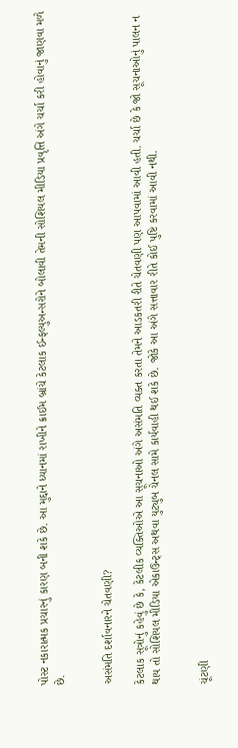પોસ્ટ નકારાત્મક પ્રચારનું કારણ બની શકે છે. આ મુદ્દાને ધ્યાનમાં રાખીને ક્રાઈમ બ્રાંચે કેટલાક ઈન્ફલ્યુઅન્સરોને બોલાવી તેમની સોશિયલ મીડિયા પ્રવૃત્તિ અંગે ચર્ચા કરી હોવાનું જાણવા મળે છે.


અસંમતિ દર્શાવનારને ચેતવણી?

કેટલાક સૂત્રોનું કહેવું છે કે, કેટલીક વ્યક્તિઓએ આ સૂચનાઓ અંગે અસંમતિ વ્યક્ત કરતા તેમને આડકતરી રીતે ચેતવણી પણ આપવામાં આવી હતી. ચર્ચા છે કે જો સૂચનાઓનું પાલન ન થાય તો સોશિયલ મીડિયા એકાઉન્ટ્સ અથવા યુટ્યુબ ચેનલ સામે કાર્યવાહી થઈ શકે છે. જોકે આ અંગે સત્તાવાર રીતે કોઈ પુષ્ટિ કરવામાં આવી નથી.


ચૂંટણી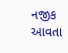નજીક આવતા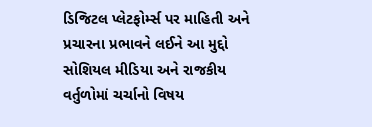ડિજિટલ પ્લેટફોર્મ્સ પર માહિતી અને પ્રચારના પ્રભાવને લઈને આ મુદ્દો સોશિયલ મીડિયા અને રાજકીય વર્તુળોમાં ચર્ચાનો વિષય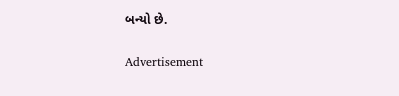બન્યો છે.

Advertisement